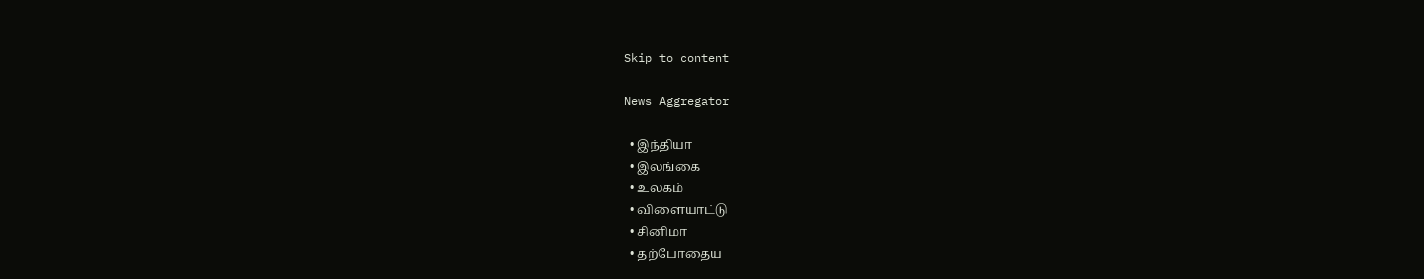Skip to content

News Aggregator

  • இந்தியா
  • இலங்கை
  • உலகம்
  • விளையாட்டு
  • சினிமா
  • தற்போதைய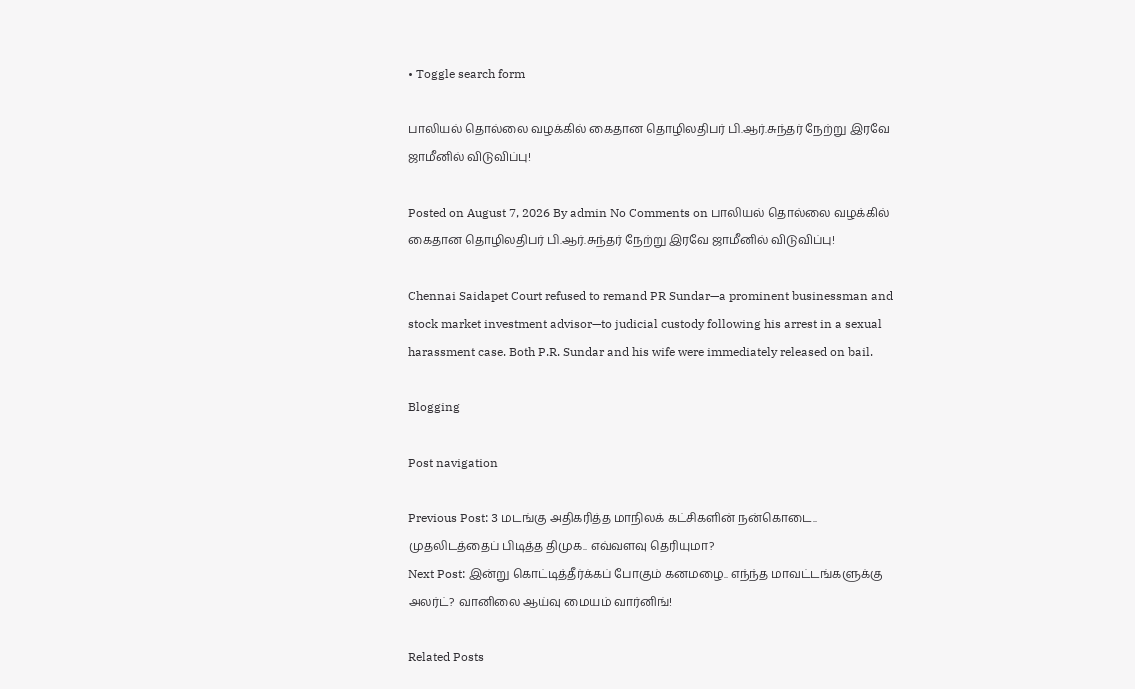• Toggle search form

பாலியல் தொல்லை வழக்கில் கைதான தொழிலதிபர் பி.ஆர்.சுந்தர் நேற்று இரவே ஜாமீனில் விடுவிப்பு!

Posted on August 7, 2026 By admin No Comments on பாலியல் தொல்லை வழக்கில் கைதான தொழிலதிபர் பி.ஆர்.சுந்தர் நேற்று இரவே ஜாமீனில் விடுவிப்பு!

Chennai Saidapet Court refused to remand PR Sundar—a prominent businessman and stock market investment advisor—to judicial custody following his arrest in a sexual harassment case. Both P.R. Sundar and his wife were immediately released on bail.

Blogging

Post navigation

Previous Post: 3 மடங்கு அதிகரித்த மாநிலக் கட்சிகளின் நன்கொடை.. முதலிடத்தைப் பிடித்த திமுக.. எவ்வளவு தெரியுமா?
Next Post: இன்று கொட்டித்தீர்க்கப் போகும் கனமழை.. எந்ந்த மாவட்டங்களுக்கு அலர்ட்? வானிலை ஆய்வு மையம் வார்னிங்!

Related Posts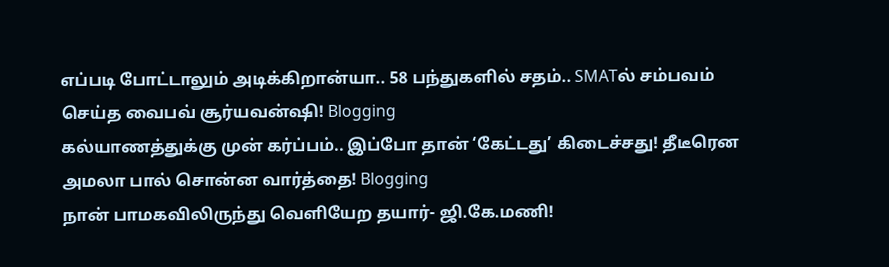எப்படி போட்டாலும் அடிக்கிறான்யா.. 58 பந்துகளில் சதம்.. SMATல் சம்பவம் செய்த வைபவ் சூர்யவன்ஷி! Blogging
கல்யாணத்துக்கு முன் கர்ப்பம்.. இப்போ தான் ‘கேட்டது’ கிடைச்சது! தீடீரென அமலா பால் சொன்ன வார்த்தை! Blogging
நான் பாமகவிலிருந்து வெளியேற தயார்- ஜி.கே.மணி!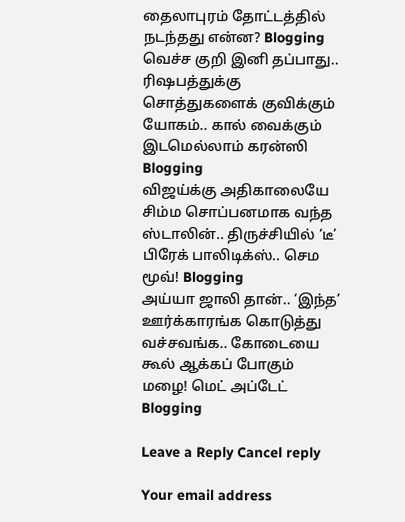தைலாபுரம் தோட்டத்தில் நடந்தது என்ன? Blogging
வெச்ச குறி இனி தப்பாது.. ரிஷபத்துக்கு சொத்துகளைக் குவிக்கும் யோகம்.. கால் வைக்கும் இடமெல்லாம் கரன்ஸி Blogging
விஜய்க்கு அதிகாலையே சிம்ம சொப்பனமாக வந்த ஸ்டாலின்.. திருச்சியில் ‘டீ’ பிரேக் பாலிடிக்ஸ்.. செம மூவ்! Blogging
அய்யா ஜாலி தான்.. ‘இந்த’ ஊர்க்காரங்க கொடுத்து வச்சவங்க.. கோடையை கூல் ஆக்கப் போகும் மழை! மெட் அப்டேட் Blogging

Leave a Reply Cancel reply

Your email address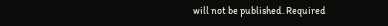will not be published. Required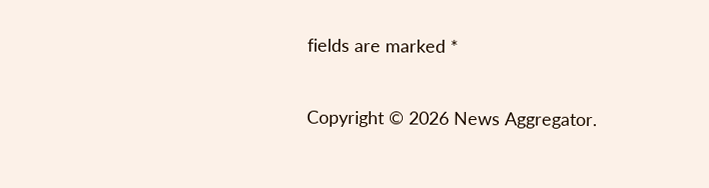fields are marked *

Copyright © 2026 News Aggregator.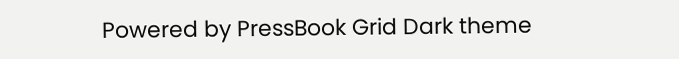Powered by PressBook Grid Dark theme